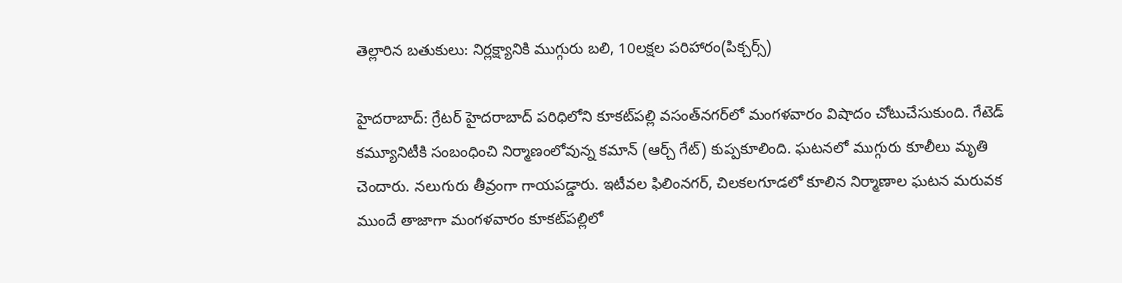తెల్లారిన బతుకులు: నిర్లక్ష్యానికి ముగ్గురు బలి, 10లక్షల పరిహారం(పిక్చర్స్)

హైదరాబాద్: గ్రేటర్ హైదరాబాద్ పరిధిలోని కూకట్‌పల్లి వసంత్‌నగర్‌లో మంగళవారం విషాదం చోటుచేసుకుంది. గేటెడ్ కమ్యూనిటీకి సంబంధించి నిర్మాణంలోవున్న కమాన్ (ఆర్చ్ గేట్) కుప్పకూలింది. ఘటనలో ముగ్గురు కూలీలు మృతి చెందారు. నలుగురు తీవ్రంగా గాయపడ్డారు. ఇటీవల ఫిలింనగర్, చిలకలగూడలో కూలిన నిర్మాణాల ఘటన మరువక ముందే తాజాగా మంగళవారం కూకట్‌పల్లిలో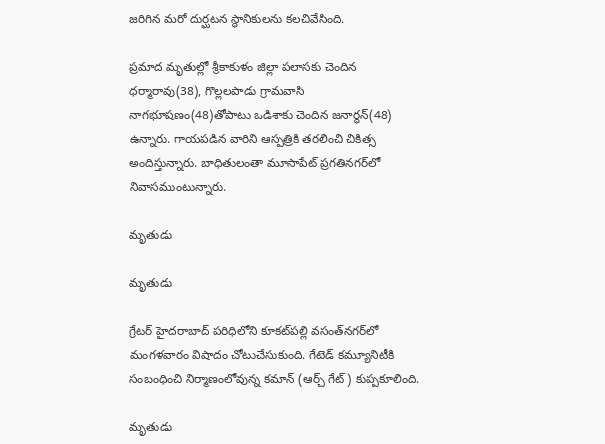జరిగిన మరో దుర్ఘటన స్థానికులను కలచివేసింది.

ప్రమాద మృతుల్లో శ్రీకాకుళం జిల్లా పలాసకు చెందిన ధర్మారావు(38), గొల్లలపాడు గ్రామవాసి నాగభూషణం(48)తోపాటు ఒడిశాకు చెందిన జనార్థన్‌(48) ఉన్నారు. గాయపడిన వారిని ఆస్పత్రికి తరలించి చికిత్స అందిస్తున్నారు. బాధితులంతా మూసాపేట్‌ ప్రగతినగర్‌లో నివాసముంటున్నారు.

మృతుడు

మృతుడు

గ్రేటర్ హైదరాబాద్ పరిధిలోని కూకట్‌పల్లి వసంత్‌నగర్‌లో మంగళవారం విషాదం చోటుచేసుకుంది. గేటెడ్ కమ్యూనిటీకి సంబంధించి నిర్మాణంలోవున్న కమాన్ (ఆర్చ్ గేట్) కుప్పకూలింది.

మృతుడు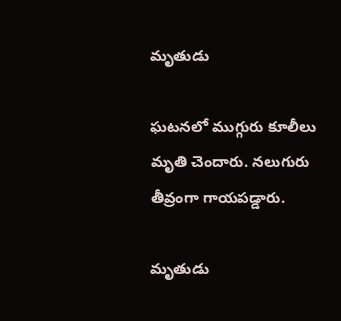మృతుడు

ఘటనలో ముగ్గురు కూలీలు మృతి చెందారు. నలుగురు తీవ్రంగా గాయపడ్డారు.

మృతుడు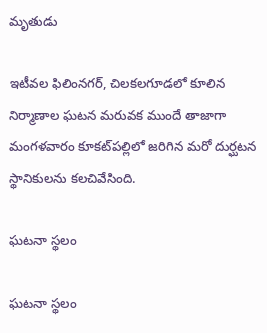మృతుడు

ఇటీవల ఫిలింనగర్, చిలకలగూడలో కూలిన నిర్మాణాల ఘటన మరువక ముందే తాజాగా మంగళవారం కూకట్‌పల్లిలో జరిగిన మరో దుర్ఘటన స్థానికులను కలచివేసింది.

ఘటనా స్థలం

ఘటనా స్థలం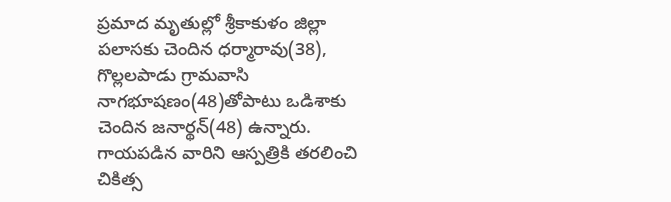ప్రమాద మృతుల్లో శ్రీకాకుళం జిల్లా పలాసకు చెందిన ధర్మారావు(38), గొల్లలపాడు గ్రామవాసి నాగభూషణం(48)తోపాటు ఒడిశాకు చెందిన జనార్థన్‌(48) ఉన్నారు. గాయపడిన వారిని ఆస్పత్రికి తరలించి చికిత్స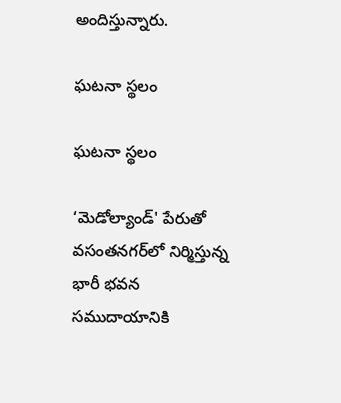అందిస్తున్నారు.

ఘటనా స్థలం

ఘటనా స్థలం

‘మెడోల్యాండ్‌' పేరుతో వసంతనగర్‌లో నిర్మిస్తున్న భారీ భవన సముదాయానికి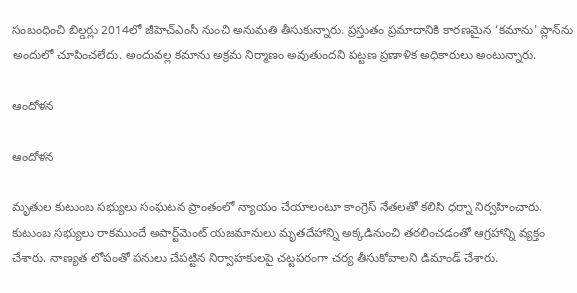సంబంధించి బిల్డర్లు 2014లో జీహెచ్‌ఎంసీ నుంచి అనుమతి తీసుకున్నారు. ప్రస్తుతం ప్రమాదానికి కారణమైన ‘కమాను' ప్లాన్‌ను అందులో చూపించలేదు. అందువల్ల కమాను అక్రమ నిర్మాణం అవుతుందని పట్టణ ప్రణాళిక అధికారులు అంటున్నారు.

ఆందోళన

ఆందోళన

మృతుల కుటుంబ సభ్యులు సంఘటన ప్రాంతంలో న్యాయం చేయాలంటూ కాంగ్రెస్ నేతలతో కలిసి ధర్నా నిర్వహించారు. కుటుంబ సభ్యులు రాకముందే అపార్ట్‌మెంట్ యజమానులు మృతదేహాన్ని అక్కడినుంచి తరలించడంతో ఆగ్రహాన్ని వ్యక్తం చేశారు. నాణ్యత లోపంతో పనులు చేపట్టిన నిర్వాహకులపై చట్టపరంగా చర్య తీసుకోవాలని డిమాండ్ చేశారు.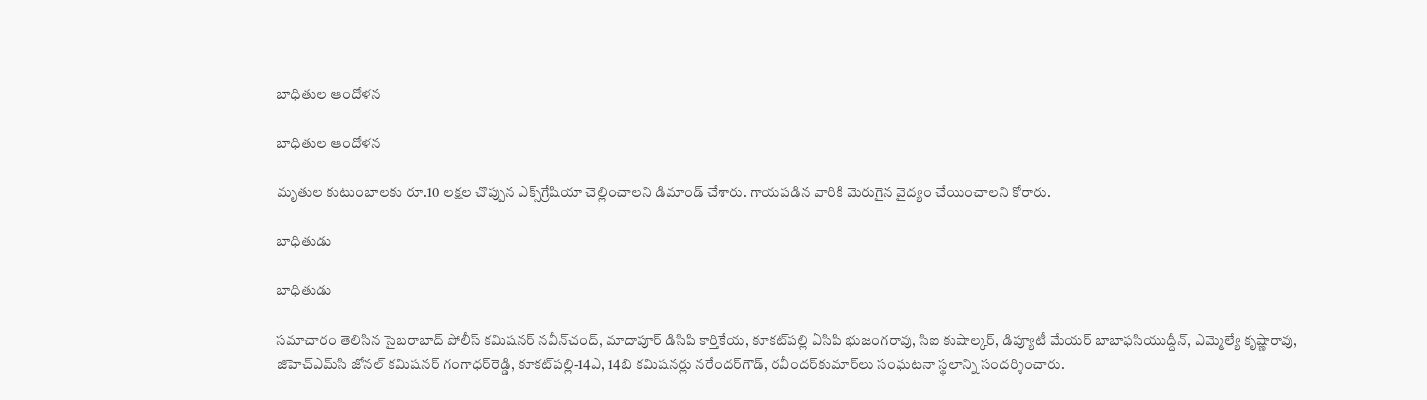బాధితుల ఆందోళన

బాధితుల ఆందోళన

మృతుల కుటుంబాలకు రూ.10 లక్షల చొప్పున ఎక్స్‌గ్రేషియా చెల్లించాలని డిమాండ్ చేశారు. గాయపడిన వారికి మెరుగైన వైద్యం చేయించాలని కోరారు.

బాధితుడు

బాధితుడు

సమాచారం తెలిసిన సైబరాబాద్ పోలీస్ కమిషనర్ నవీన్‌చంద్, మాదాపూర్ డిసిపి కార్తికేయ, కూకట్‌పల్లి ఏసిపి భుజంగరావు, సిఐ కుషాల్కర్, డిప్యూటీ మేయర్ బాబాఫసియుద్దీన్, ఎమ్మెల్యే కృష్ణారావు, జిహెచ్‌ఎమ్‌సి జోనల్ కమిషనర్ గంగాధర్‌రెడ్డి, కూకట్‌పల్లి-14ఎ, 14బి కమిషనర్లు నరేందర్‌గౌడ్, రవీందర్‌కుమార్‌లు సంఘటనా స్థలాన్ని సందర్శించారు.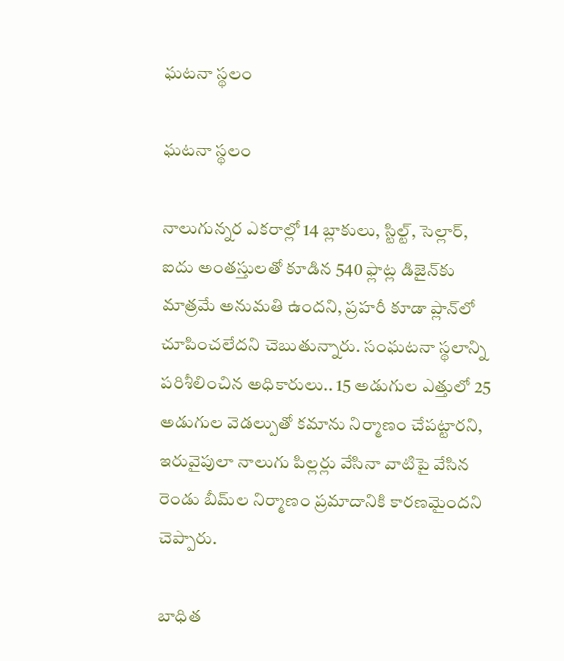ఘటనా స్థలం

ఘటనా స్థలం

నాలుగున్నర ఎకరాల్లో 14 బ్లాకులు, స్టిల్ట్‌, సెల్లార్‌, ఐదు అంతస్తులతో కూడిన 540 ఫ్లాట్ల డిజైన్‌కు మాత్రమే అనుమతి ఉందని, ప్రహరీ కూడా ప్లాన్‌లో చూపించలేదని చెబుతున్నారు. సంఘటనా స్థలాన్ని పరిశీలించిన అధికారులు.. 15 అడుగుల ఎత్తులో 25 అడుగుల వెడల్పుతో కమాను నిర్మాణం చేపట్టారని, ఇరువైపులా నాలుగు పిల్లర్లు వేసినా వాటిపై వేసిన రెండు బీమ్‌ల నిర్మాణం ప్రమాదానికి కారణమైందని చెప్పారు.

బాధిత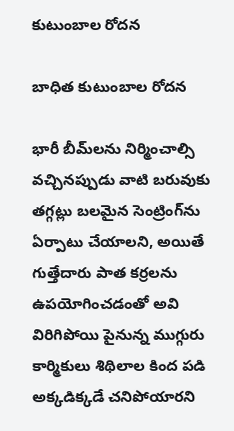కుటుంబాల రోదన

బాధిత కుటుంబాల రోదన

భారీ బీమ్‌లను నిర్మించాల్సి వచ్చినప్పుడు వాటి బరువుకు తగ్గట్లు బలమైన సెంట్రింగ్‌ను ఏర్పాటు చేయాలని, అయితే గుత్తేదారు పాత కర్రలను ఉపయోగించడంతో అవి విరిగిపోయి పైనున్న ముగ్గురు కార్మికులు శిథిలాల కింద పడి అక్కడిక్కడే చనిపోయారని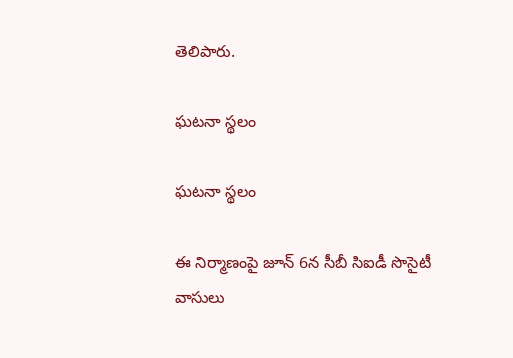తెలిపారు.

ఘటనా స్థలం

ఘటనా స్థలం

ఈ నిర్మాణంపై జూన్‌ 6న సీబీ సిఐడీ సొసైటీ వాసులు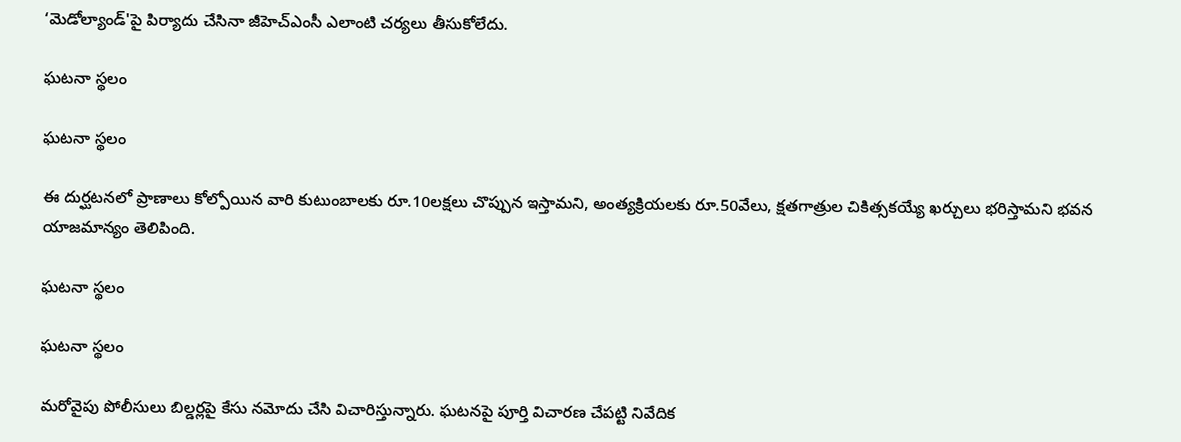‘మెడోల్యాండ్‌'పై పిర్యాదు చేసినా జీహెచ్‌ఎంసీ ఎలాంటి చర్యలు తీసుకోలేదు.

ఘటనా స్థలం

ఘటనా స్థలం

ఈ దుర్ఘటనలో ప్రాణాలు కోల్పోయిన వారి కుటుంబాలకు రూ.10లక్షలు చొప్పున ఇస్తామని, అంత్యక్రియలకు రూ.50వేలు, క్షతగాత్రుల చికిత్సకయ్యే ఖర్చులు భరిస్తామని భవన యాజమాన్యం తెలిపింది.

ఘటనా స్థలం

ఘటనా స్థలం

మరోవైపు పోలీసులు బిల్డర్లపై కేసు నమోదు చేసి విచారిస్తున్నారు. ఘటనపై పూర్తి విచారణ చేపట్టి నివేదిక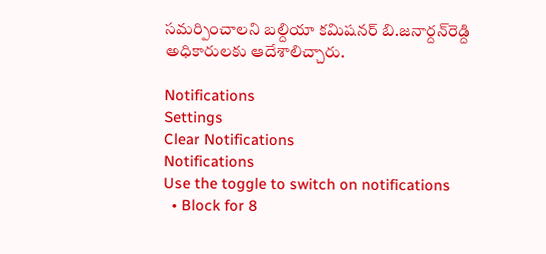సమర్పించాలని బల్దియా కమిషనర్‌ బి.జనార్దన్‌రెడ్ది అధికారులకు ఆదేశాలిచ్చారు.

Notifications
Settings
Clear Notifications
Notifications
Use the toggle to switch on notifications
  • Block for 8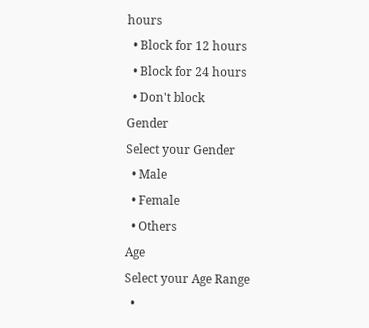hours
  • Block for 12 hours
  • Block for 24 hours
  • Don't block
Gender
Select your Gender
  • Male
  • Female
  • Others
Age
Select your Age Range
  •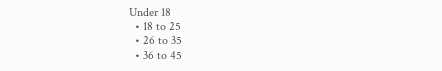Under 18
  • 18 to 25
  • 26 to 35
  • 36 to 45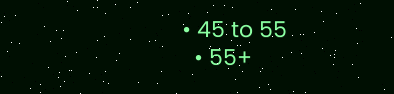• 45 to 55
  • 55+